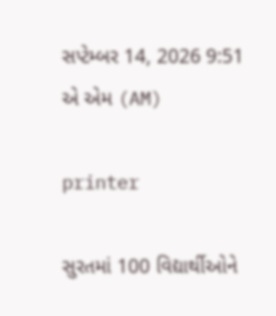સપ્ટેમ્બર 14, 2026 9:51 એ એમ (AM)

printer

સુરતમાં 100 વિદ્યાર્થીઓને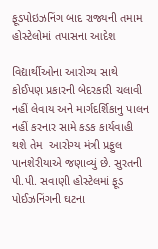ફૂડપોઇઝનિંગ બાદ રાજ્યની તમામ હોસ્ટેલોમાં તપાસના આદેશ

વિદ્યાર્થીઓના આરોગ્ય સાથે કોઈપણ પ્રકારની બેદરકારી ચલાવી નહીં લેવાય અને માર્ગદર્શિકાનુ પાલન નહીં કરનાર સામે કડક કાર્યવાહી થશે તેમ  આરોગ્ય મંત્રી પ્રફુલ પાનશેરીયાએ જણાવ્યું છે. સુરતની પી.પી. સવાણી હોસ્ટેલમાં ફૂડ પોઈઝનિંગની ઘટના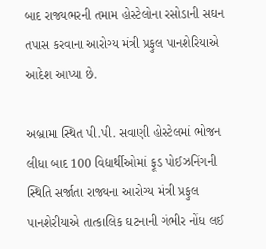બાદ રાજ્યભરની તમામ હોસ્ટેલોના રસોડાની સઘન તપાસ કરવાના આરોગ્ય મંત્રી પ્રફુલ પાનશેરિયાએ આદેશ આપ્યા છે.

અબ્રામા સ્થિત પી.પી. સવાણી હોસ્ટેલમાં ભોજન લીધા બાદ 100 વિદ્યાર્થીઓમાં ફૂડ પોઈઝનિંગની સ્થિતિ સર્જાતા રાજ્યના આરોગ્ય મંત્રી પ્રફુલ પાનશેરીયાએ તાત્કાલિક ઘટનાની ગંભીર નોંધ લઈ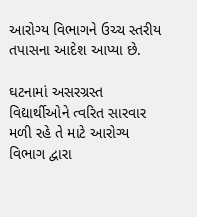આરોગ્ય વિભાગને ઉચ્ચ સ્તરીય તપાસના આદેશ આપ્યા છે.

ઘટનામાં અસરગ્રસ્ત વિદ્યાર્થીઓને ત્વરિત સારવાર મળી રહે તે માટે આરોગ્ય વિભાગ દ્વારા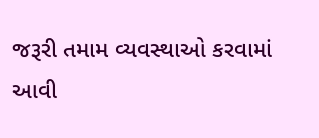જરૂરી તમામ વ્યવસ્થાઓ કરવામાં આવી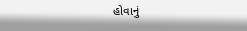હોવાનું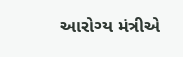આરોગ્ય મંત્રીએ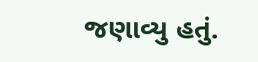જણાવ્યુ હતું.